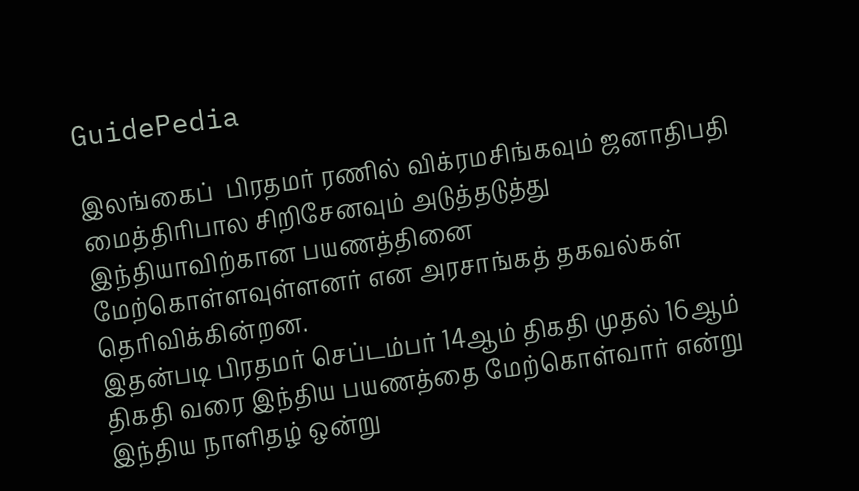GuidePedia

இலங்கைப்  பிரதமர் ரணில் விக்ரமசிங்கவும் ஜனாதிபதி மைத்திரிபால சிறிசேனவும் அடுத்தடுத்து  இந்தியாவிற்கான பயணத்தினை மேற்கொள்ளவுள்ளனர் என அரசாங்கத் தகவல்கள் தெரிவிக்கின்றன.
இதன்படி பிரதமர் செப்டம்பர் 14ஆம் திகதி முதல் 16ஆம் திகதி வரை இந்திய பயணத்தை மேற்கொள்வார் என்று இந்திய நாளிதழ் ஒன்று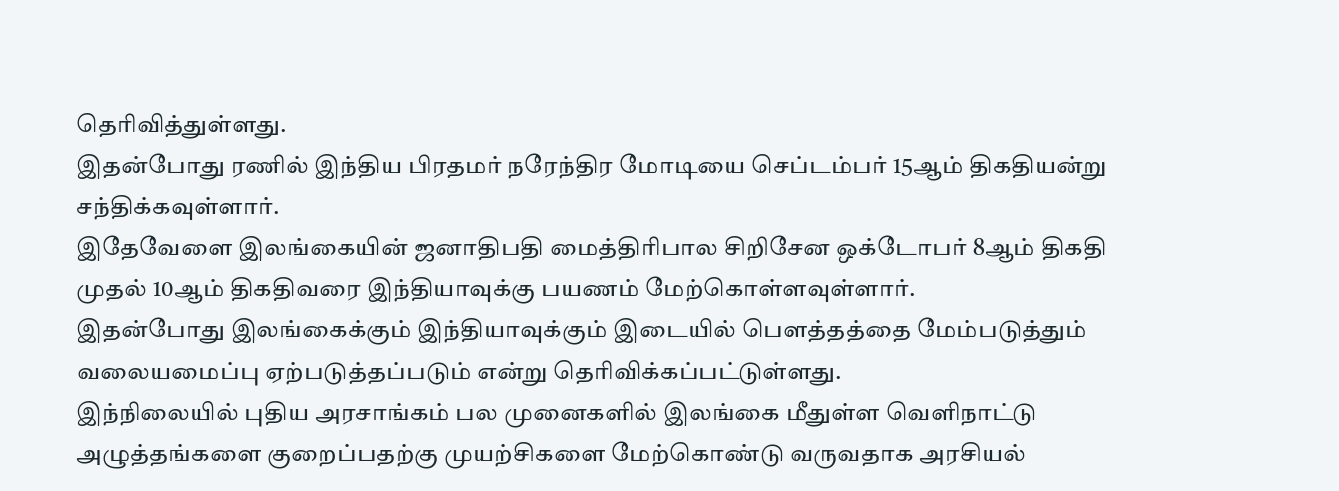தெரிவித்துள்ளது.
இதன்போது ரணில் இந்திய பிரதமர் நரேந்திர மோடியை செப்டம்பர் 15ஆம் திகதியன்று சந்திக்கவுள்ளார்.
இதேவேளை இலங்கையின் ஜனாதிபதி மைத்திரிபால சிறிசேன ஒக்டோபர் 8ஆம் திகதி முதல் 10ஆம் திகதிவரை இந்தியாவுக்கு பயணம் மேற்கொள்ளவுள்ளார்.
இதன்போது இலங்கைக்கும் இந்தியாவுக்கும் இடையில் பௌத்தத்தை மேம்படுத்தும் வலையமைப்பு ஏற்படுத்தப்படும் என்று தெரிவிக்கப்பட்டுள்ளது.
இந்நிலையில் புதிய அரசாங்கம் பல முனைகளில் இலங்கை மீதுள்ள வெளிநாட்டு அழுத்தங்களை குறைப்பதற்கு முயற்சிகளை மேற்கொண்டு வருவதாக அரசியல்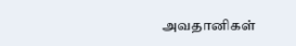அவதானிகள்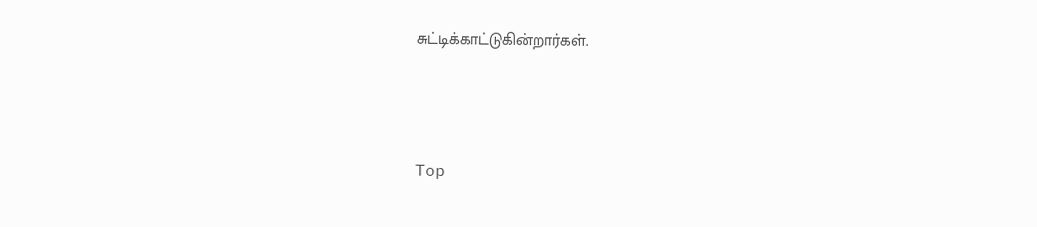சுட்டிக்காட்டுகின்றார்கள்.




Top